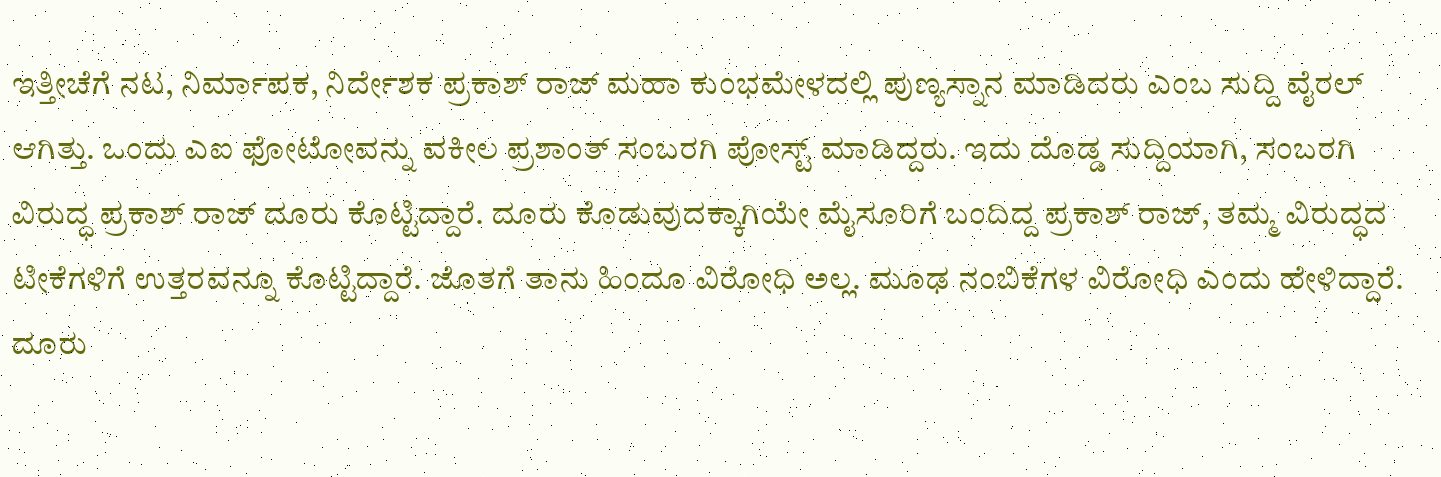ಇತ್ತೀಚೆಗೆ ನಟ, ನಿರ್ಮಾಪಕ, ನಿರ್ದೇಶಕ ಪ್ರಕಾಶ್ ರಾಜ್ ಮಹಾ ಕುಂಭಮೇಳದಲ್ಲಿ ಪುಣ್ಯಸ್ನಾನ ಮಾಡಿದರು ಎಂಬ ಸುದ್ದಿ ವೈರಲ್ ಆಗಿತ್ತು. ಒಂದು ಎಐ ಫೋಟೋವನ್ನು ವಕೀಲ ಪ್ರಶಾಂತ್ ಸಂಬರಗಿ ಪೋಸ್ಟ್ ಮಾಡಿದ್ದರು. ಇದು ದೊಡ್ಡ ಸುದ್ದಿಯಾಗಿ, ಸಂಬರಗಿ ವಿರುದ್ಧ ಪ್ರಕಾಶ್ ರಾಜ್ ದೂರು ಕೊಟ್ಟಿದ್ದಾರೆ. ದೂರು ಕೊಡುವುದಕ್ಕಾಗಿಯೇ ಮೈಸೂರಿಗೆ ಬಂದಿದ್ದ ಪ್ರಕಾಶ್ ರಾಜ್, ತಮ್ಮ ವಿರುದ್ಧದ ಟೀಕೆಗಳಿಗೆ ಉತ್ತರವನ್ನೂ ಕೊಟ್ಟಿದ್ದಾರೆ. ಜೊತಗೆ ತಾನು ಹಿಂದೂ ವಿರೋಧಿ ಅಲ್ಲ. ಮೂಢ ನಂಬಿಕೆಗಳ ವಿರೋಧಿ ಎಂದು ಹೇಳಿದ್ದಾರೆ.
ದೂರು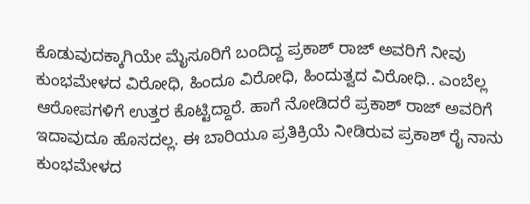ಕೊಡುವುದಕ್ಕಾಗಿಯೇ ಮೈಸೂರಿಗೆ ಬಂದಿದ್ದ ಪ್ರಕಾಶ್ ರಾಜ್ ಅವರಿಗೆ ನೀವು ಕುಂಭಮೇಳದ ವಿರೋಧಿ, ಹಿಂದೂ ವಿರೋಧಿ, ಹಿಂದುತ್ವದ ವಿರೋಧಿ.. ಎಂಬೆಲ್ಲ ಆರೋಪಗಳಿಗೆ ಉತ್ತರ ಕೊಟ್ಟಿದ್ದಾರೆ. ಹಾಗೆ ನೋಡಿದರೆ ಪ್ರಕಾಶ್ ರಾಜ್ ಅವರಿಗೆ ಇದಾವುದೂ ಹೊಸದಲ್ಲ. ಈ ಬಾರಿಯೂ ಪ್ರತಿಕ್ರಿಯೆ ನೀಡಿರುವ ಪ್ರಕಾಶ್ ರೈ ನಾನು ಕುಂಭಮೇಳದ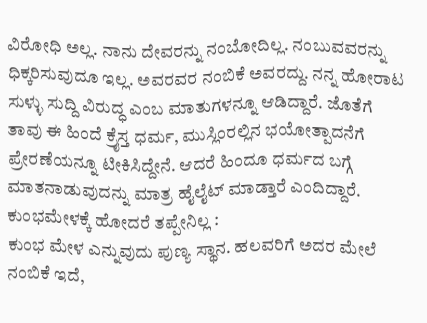ವಿರೋಧಿ ಅಲ್ಲ. ನಾನು ದೇವರನ್ನು ನಂಬೋದಿಲ್ಲ. ನಂಬುವವರನ್ನು ಧಿಕ್ಕರಿಸುವುದೂ ಇಲ್ಲ. ಅವರವರ ನಂಬಿಕೆ ಅವರದ್ದು. ನನ್ನ ಹೋರಾಟ ಸುಳ್ಳು ಸುದ್ದಿ ವಿರುದ್ಧ ಎಂಬ ಮಾತುಗಳನ್ನೂ ಆಡಿದ್ದಾರೆ. ಜೊತೆಗೆ ತಾವು ಈ ಹಿಂದೆ ಕ್ರೈಸ್ತ ಧರ್ಮ, ಮುಸ್ಲಿಂರಲ್ಲಿನ ಭಯೋತ್ಪಾದನೆಗೆ ಪ್ರೇರಣೆಯನ್ನೂ ಟೀಕಿಸಿದ್ದೇನೆ. ಆದರೆ ಹಿಂದೂ ಧರ್ಮದ ಬಗ್ಗೆ ಮಾತನಾಡುವುದನ್ನು ಮಾತ್ರ ಹೈಲೈಟ್ ಮಾಡ್ತಾರೆ ಎಂದಿದ್ದಾರೆ.
ಕುಂಭಮೇಳಕ್ಕೆ ಹೋದರೆ ತಪ್ಪೇನಿಲ್ಲ :
ಕುಂಭ ಮೇಳ ಎನ್ನುವುದು ಪುಣ್ಯ ಸ್ಥಾನ. ಹಲವರಿಗೆ ಅದರ ಮೇಲೆ ನಂಬಿಕೆ ಇದೆ,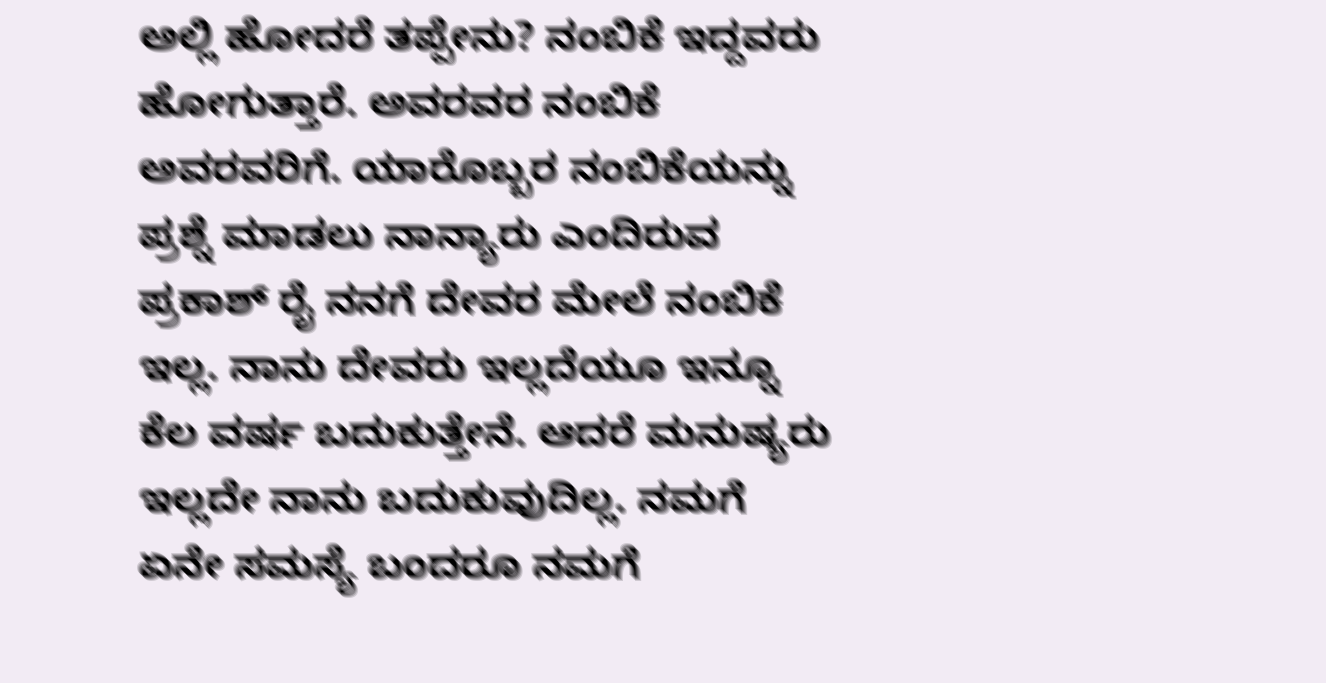ಅಲ್ಲಿ ಹೋದರೆ ತಪ್ಪೇನು? ನಂಬಿಕೆ ಇದ್ದವರು ಹೋಗುತ್ತಾರೆ. ಅವರವರ ನಂಬಿಕೆ ಅವರವರಿಗೆ. ಯಾರೊಬ್ಬರ ನಂಬಿಕೆಯನ್ನು ಪ್ರಶ್ನೆ ಮಾಡಲು ನಾನ್ಯಾರು ಎಂದಿರುವ ಪ್ರಕಾಶ್ ರೈ ನನಗೆ ದೇವರ ಮೇಲೆ ನಂಬಿಕೆ ಇಲ್ಲ. ನಾನು ದೇವರು ಇಲ್ಲದೆಯೂ ಇನ್ನೂ ಕೆಲ ವರ್ಷ ಬದುಕುತ್ತೇನೆ. ಆದರೆ ಮನುಷ್ಯರು ಇಲ್ಲದೇ ನಾನು ಬದುಕುವುದಿಲ್ಲ. ನಮಗೆ ಏನೇ ಸಮಸ್ಯೆ ಬಂದರೂ ನಮಗೆ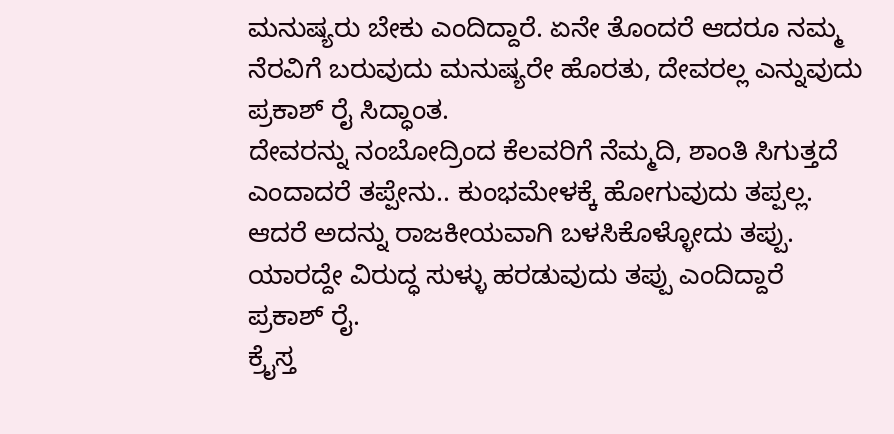ಮನುಷ್ಯರು ಬೇಕು ಎಂದಿದ್ದಾರೆ. ಏನೇ ತೊಂದರೆ ಆದರೂ ನಮ್ಮ ನೆರವಿಗೆ ಬರುವುದು ಮನುಷ್ಯರೇ ಹೊರತು, ದೇವರಲ್ಲ ಎನ್ನುವುದು ಪ್ರಕಾಶ್ ರೈ ಸಿದ್ಧಾಂತ.
ದೇವರನ್ನು ನಂಬೋದ್ರಿಂದ ಕೆಲವರಿಗೆ ನೆಮ್ಮದಿ, ಶಾಂತಿ ಸಿಗುತ್ತದೆ ಎಂದಾದರೆ ತಪ್ಪೇನು.. ಕುಂಭಮೇಳಕ್ಕೆ ಹೋಗುವುದು ತಪ್ಪಲ್ಲ. ಆದರೆ ಅದನ್ನು ರಾಜಕೀಯವಾಗಿ ಬಳಸಿಕೊಳ್ಳೋದು ತಪ್ಪು. ಯಾರದ್ದೇ ವಿರುದ್ಧ ಸುಳ್ಳು ಹರಡುವುದು ತಪ್ಪು ಎಂದಿದ್ದಾರೆ ಪ್ರಕಾಶ್ ರೈ.
ಕ್ರೈಸ್ತ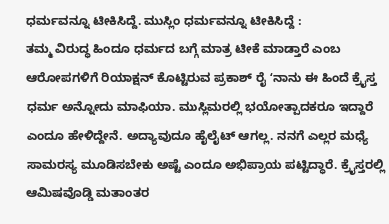ಧರ್ಮವನ್ನೂ ಟೀಕಿಸಿದ್ದೆ. ಮುಸ್ಲಿಂ ಧರ್ಮವನ್ನೂ ಟೀಕಿಸಿದ್ದೆ :
ತಮ್ಮ ವಿರುದ್ಧ ಹಿಂದೂ ಧರ್ಮದ ಬಗ್ಗೆ ಮಾತ್ರ ಟೀಕೆ ಮಾಡ್ತಾರೆ ಎಂಬ ಆರೋಪಗಳಿಗೆ ರಿಯಾಕ್ಷನ್ ಕೊಟ್ಟಿರುವ ಪ್ರಕಾಶ್ ರೈ ʻನಾನು ಈ ಹಿಂದೆ ಕ್ರೈಸ್ತ ಧರ್ಮ ಅನ್ನೋದು ಮಾಫಿಯಾ. ಮುಸ್ಲಿಮರಲ್ಲಿ ಭಯೋತ್ಪಾದಕರೂ ಇದ್ದಾರೆ ಎಂದೂ ಹೇಳಿದ್ದೇನೆ. ಅದ್ಯಾವುದೂ ಹೈಲೈಟ್ ಆಗಲ್ಲ. ನನಗೆ ಎಲ್ಲರ ಮಧ್ಯೆ ಸಾಮರಸ್ಯ ಮೂಡಿಸಬೇಕು ಅಷ್ಟೆ ಎಂದೂ ಅಭಿಪ್ರಾಯ ಪಟ್ಟಿದ್ಧಾರೆ. ಕ್ರೈಸ್ತರಲ್ಲಿ ಆಮಿಷವೊಡ್ಡಿ ಮತಾಂತರ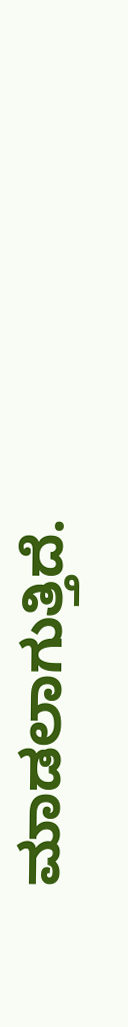ಮಾಡಲಾಗುತ್ತಿದೆ.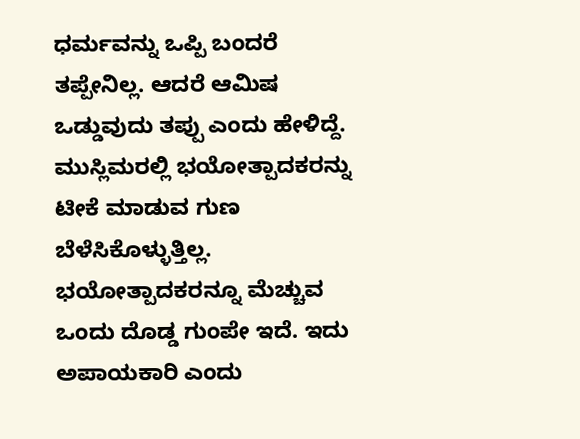ಧರ್ಮವನ್ನು ಒಪ್ಪಿ ಬಂದರೆ ತಪ್ಪೇನಿಲ್ಲ. ಆದರೆ ಆಮಿಷ ಒಡ್ಡುವುದು ತಪ್ಪು ಎಂದು ಹೇಳಿದ್ದೆ. ಮುಸ್ಲಿಮರಲ್ಲಿ ಭಯೋತ್ಪಾದಕರನ್ನು ಟೀಕೆ ಮಾಡುವ ಗುಣ ಬೆಳೆಸಿಕೊಳ್ಳುತ್ತಿಲ್ಲ. ಭಯೋತ್ಪಾದಕರನ್ನೂ ಮೆಚ್ಚುವ ಒಂದು ದೊಡ್ಡ ಗುಂಪೇ ಇದೆ. ಇದು ಅಪಾಯಕಾರಿ ಎಂದು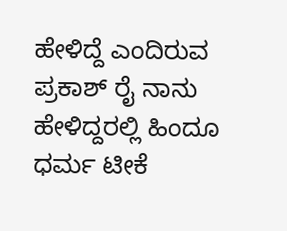ಹೇಳಿದ್ದೆ ಎಂದಿರುವ ಪ್ರಕಾಶ್ ರೈ ನಾನು ಹೇಳಿದ್ದರಲ್ಲಿ ಹಿಂದೂ ಧರ್ಮ ಟೀಕೆ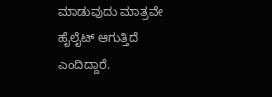ಮಾಡುವುದು ಮಾತ್ರವೇ ಹೈಲೈಟ್ ಆಗುತ್ತಿದೆ ಎಂದಿದ್ದಾರೆ.